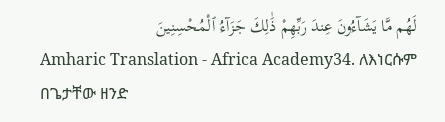لَهُم مَّا يَشَآءُونَ عِندَ رَبِّهِمْ ذَٰلِكَ جَزَآءُ ٱلْمُحْسِنِينَ
Amharic Translation - Africa Academy34. ለእነርሱም በጌታቸው ዘንድ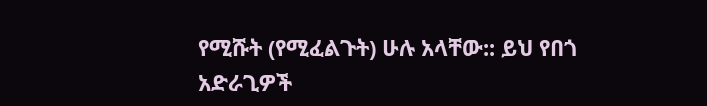የሚሹት (የሚፈልጉት) ሁሉ አላቸው:: ይህ የበጎ አድራጊዎች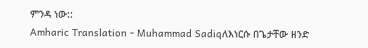ምንዳ ነው::
Amharic Translation - Muhammad Sadiqለእነርሱ በጌታቸው ዘንድ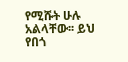የሚሹት ሁሉ አልላቸው፡፡ ይህ የበጎ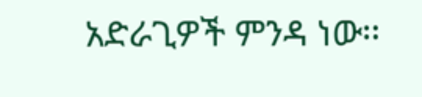አድራጊዎች ምንዳ ነው፡፡